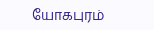யோகபுரம்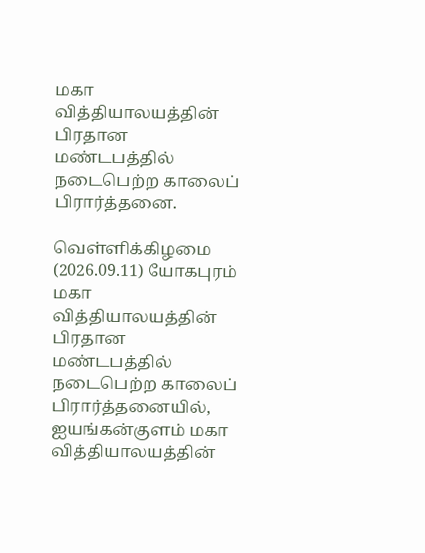மகா வித்தியாலயத்தின் பிரதான மண்டபத்தில் நடைபெற்ற காலைப் பிரார்த்தனை.

வெள்ளிக்கிழமை (2026.09.11) யோகபுரம் மகா வித்தியாலயத்தின் பிரதான மண்டபத்தில் நடைபெற்ற காலைப் பிரார்த்தனையில், ஐயங்கன்குளம் மகா வித்தியாலயத்தின்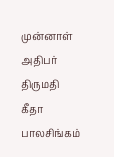முன்னாள் அதிபர் திருமதி கீதா பாலசிங்கம்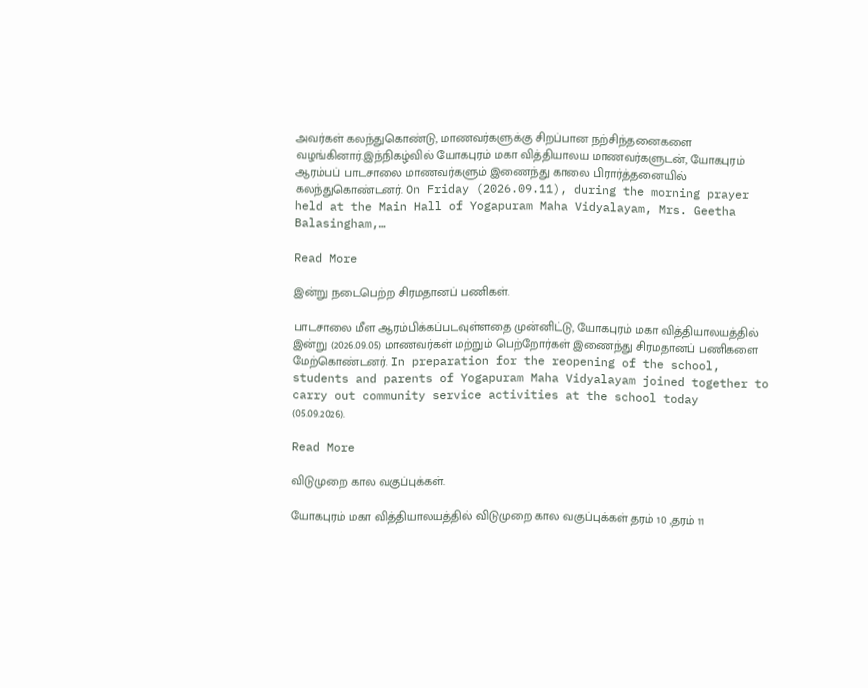அவர்கள் கலந்துகொண்டு, மாணவர்களுக்கு சிறப்பான நற்சிந்தனைகளை வழங்கினார்.இந்நிகழ்வில் யோகபுரம் மகா வித்தியாலய மாணவர்களுடன், யோகபுரம் ஆரம்பப் பாடசாலை மாணவர்களும் இணைந்து காலை பிரார்த்தனையில் கலந்துகொண்டனர். On Friday (2026.09.11), during the morning prayer held at the Main Hall of Yogapuram Maha Vidyalayam, Mrs. Geetha Balasingham,…

Read More

இன்று நடைபெற்ற சிரமதானப் பணிகள்.

பாடசாலை மீள ஆரம்பிக்கப்படவுள்ளதை முன்னிட்டு, யோகபுரம் மகா வித்தியாலயத்தில் இன்று (2026.09.05) மாணவர்கள் மற்றும் பெற்றோர்கள் இணைந்து சிரமதானப் பணிகளை மேற்கொண்டனர். In preparation for the reopening of the school, students and parents of Yogapuram Maha Vidyalayam joined together to carry out community service activities at the school today (05.09.2026).

Read More

விடுமுறை கால வகுப்புக்கள்.

யோகபுரம் மகா வித்தியாலயத்தில் விடுமுறை கால வகுப்புக்கள் தரம் 10 ,தரம் 11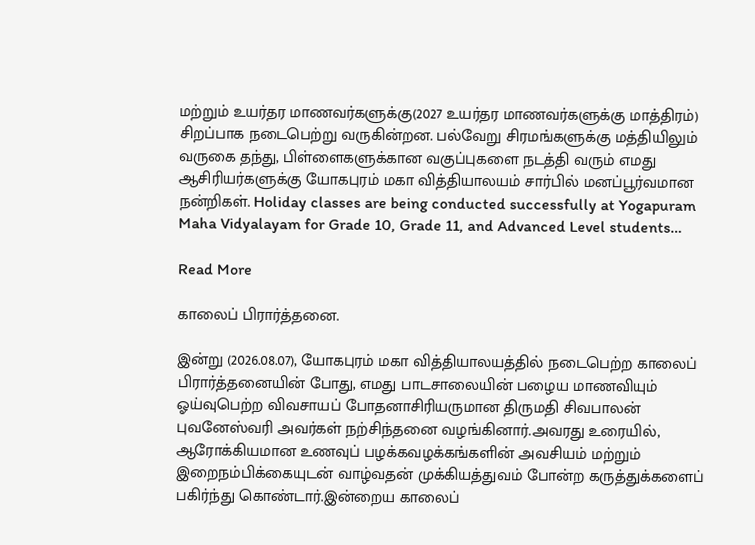மற்றும் உயர்தர மாணவர்களுக்கு(2027 உயர்தர மாணவர்களுக்கு மாத்திரம்) சிறப்பாக நடைபெற்று வருகின்றன. பல்வேறு சிரமங்களுக்கு மத்தியிலும் வருகை தந்து, பிள்ளைகளுக்கான வகுப்புகளை நடத்தி வரும் எமது ஆசிரியர்களுக்கு யோகபுரம் மகா வித்தியாலயம் சார்பில் மனப்பூர்வமான நன்றிகள். Holiday classes are being conducted successfully at Yogapuram Maha Vidyalayam for Grade 10, Grade 11, and Advanced Level students…

Read More

காலைப் பிரார்த்தனை.

இன்று (2026.08.07), யோகபுரம் மகா வித்தியாலயத்தில் நடைபெற்ற காலைப் பிரார்த்தனையின் போது, எமது பாடசாலையின் பழைய மாணவியும் ஓய்வுபெற்ற விவசாயப் போதனாசிரியருமான திருமதி சிவபாலன் புவனேஸ்வரி அவர்கள் நற்சிந்தனை வழங்கினார்.அவரது உரையில், ஆரோக்கியமான உணவுப் பழக்கவழக்கங்களின் அவசியம் மற்றும் இறைநம்பிக்கையுடன் வாழ்வதன் முக்கியத்துவம் போன்ற கருத்துக்களைப் பகிர்ந்து கொண்டார்.இன்றைய காலைப்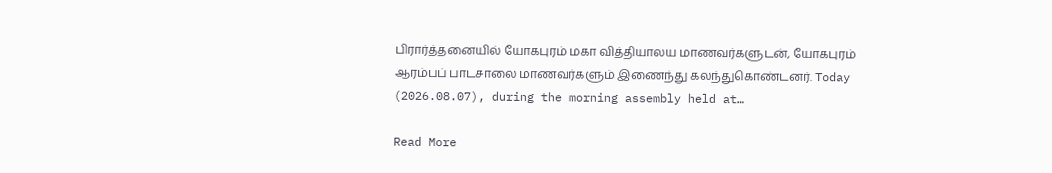பிரார்த்தனையில் யோகபுரம் மகா வித்தியாலய மாணவர்களுடன், யோகபுரம் ஆரம்பப் பாடசாலை மாணவர்களும் இணைந்து கலந்துகொண்டனர். Today (2026.08.07), during the morning assembly held at…

Read More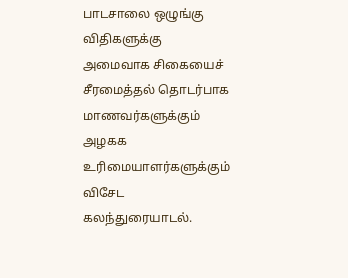பாடசாலை ஒழுங்கு விதிகளுக்கு அமைவாக சிகையைச் சீரமைத்தல் தொடர்பாக மாணவர்களுக்கும் அழகக உரிமையாளர்களுக்கும் விசேட கலந்துரையாடல்.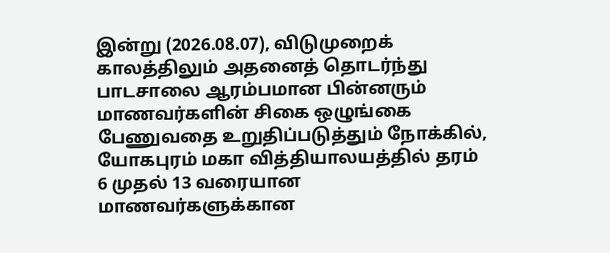இன்று (2026.08.07), விடுமுறைக் காலத்திலும் அதனைத் தொடர்ந்து பாடசாலை ஆரம்பமான பின்னரும் மாணவர்களின் சிகை ஒழுங்கை பேணுவதை உறுதிப்படுத்தும் நோக்கில், யோகபுரம் மகா வித்தியாலயத்தில் தரம் 6 முதல் 13 வரையான மாணவர்களுக்கான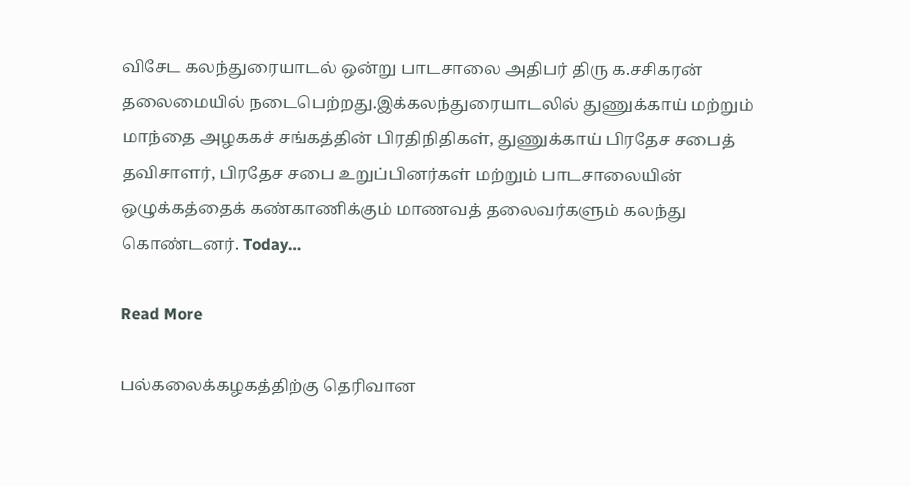விசேட கலந்துரையாடல் ஒன்று பாடசாலை அதிபர் திரு க.சசிகரன் தலைமையில் நடைபெற்றது.இக்கலந்துரையாடலில் துணுக்காய் மற்றும் மாந்தை அழககச் சங்கத்தின் பிரதிநிதிகள், துணுக்காய் பிரதேச சபைத் தவிசாளர், பிரதேச சபை உறுப்பினர்கள் மற்றும் பாடசாலையின் ஒழுக்கத்தைக் கண்காணிக்கும் மாணவத் தலைவர்களும் கலந்து கொண்டனர். Today…

Read More

பல்கலைக்கழகத்திற்கு தெரிவான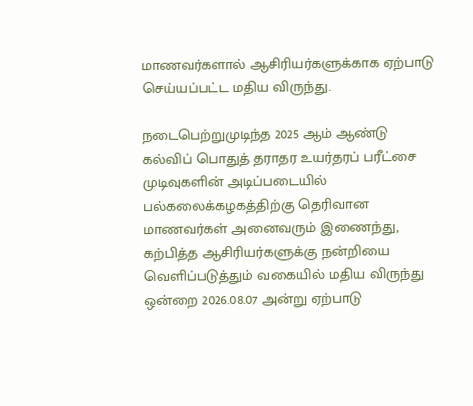மாணவர்களால் ஆசிரியர்களுக்காக ஏற்பாடு செய்யப்பட்ட மதிய விருந்து.

நடைபெற்றுமுடிந்த 2025 ஆம் ஆண்டு கல்விப் பொதுத் தராதர உயர்தரப் பரீட்சை முடிவுகளின் அடிப்படையில் பல்கலைக்கழகத்திற்கு தெரிவான மாணவர்கள் அனைவரும் இணைந்து, கற்பித்த ஆசிரியர்களுக்கு நன்றியை வெளிப்படுத்தும் வகையில் மதிய விருந்து ஒன்றை 2026.08.07 அன்று ஏற்பாடு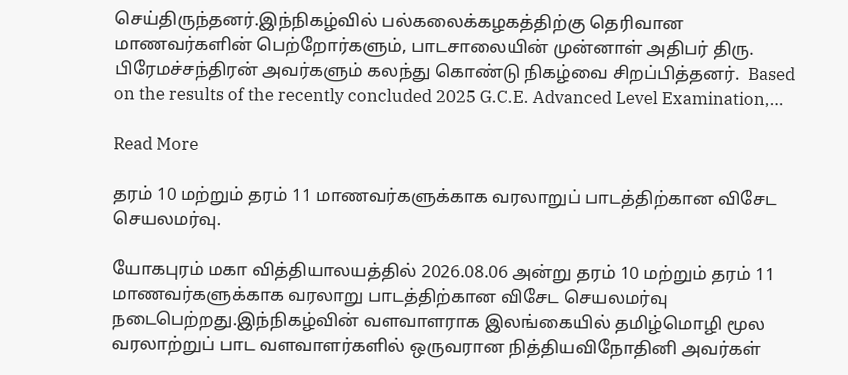செய்திருந்தனர்.இந்நிகழ்வில் பல்கலைக்கழகத்திற்கு தெரிவான மாணவர்களின் பெற்றோர்களும், பாடசாலையின் முன்னாள் அதிபர் திரு. பிரேமச்சந்திரன் அவர்களும் கலந்து கொண்டு நிகழ்வை சிறப்பித்தனர்.  Based on the results of the recently concluded 2025 G.C.E. Advanced Level Examination,…

Read More

தரம் 10 மற்றும் தரம் 11 மாணவர்களுக்காக வரலாறுப் பாடத்திற்கான விசேட செயலமர்வு.

யோகபுரம் மகா வித்தியாலயத்தில் 2026.08.06 அன்று தரம் 10 மற்றும் தரம் 11 மாணவர்களுக்காக வரலாறு பாடத்திற்கான விசேட செயலமர்வு நடைபெற்றது.இந்நிகழ்வின் வளவாளராக இலங்கையில் தமிழ்மொழி மூல வரலாற்றுப் பாட வளவாளர்களில் ஒருவரான நித்தியவிநோதினி அவர்கள்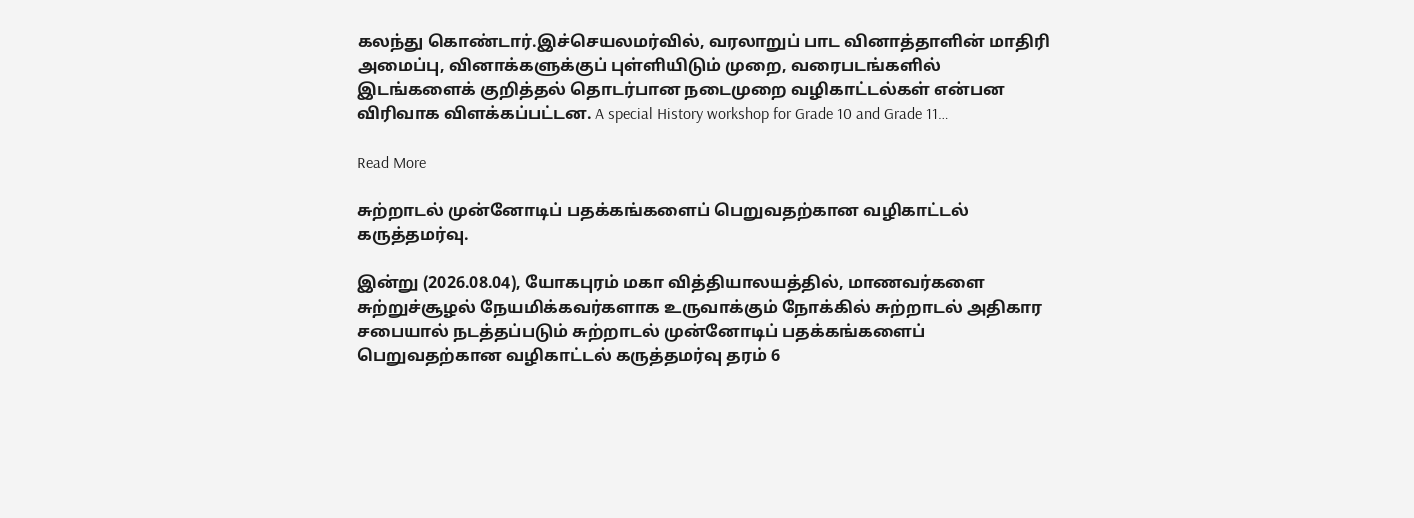கலந்து கொண்டார்.இச்செயலமர்வில், வரலாறுப் பாட வினாத்தாளின் மாதிரி அமைப்பு, வினாக்களுக்குப் புள்ளியிடும் முறை, வரைபடங்களில் இடங்களைக் குறித்தல் தொடர்பான நடைமுறை வழிகாட்டல்கள் என்பன விரிவாக விளக்கப்பட்டன. A special History workshop for Grade 10 and Grade 11…

Read More

சுற்றாடல் முன்னோடிப் பதக்கங்களைப் பெறுவதற்கான வழிகாட்டல் கருத்தமர்வு.

இன்று (2026.08.04), யோகபுரம் மகா வித்தியாலயத்தில், மாணவர்களை சுற்றுச்சூழல் நேயமிக்கவர்களாக உருவாக்கும் நோக்கில் சுற்றாடல் அதிகார சபையால் நடத்தப்படும் சுற்றாடல் முன்னோடிப் பதக்கங்களைப் பெறுவதற்கான வழிகாட்டல் கருத்தமர்வு தரம் 6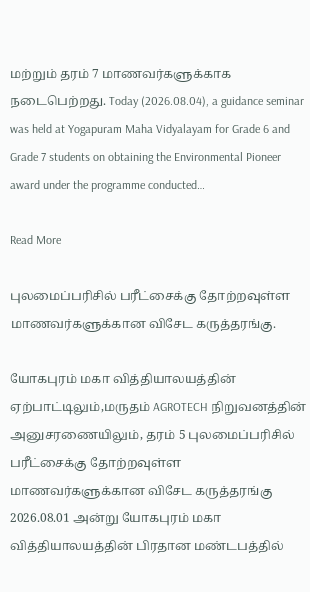மற்றும் தரம் 7 மாணவர்களுக்காக நடைபெற்றது. Today (2026.08.04), a guidance seminar was held at Yogapuram Maha Vidyalayam for Grade 6 and Grade 7 students on obtaining the Environmental Pioneer award under the programme conducted…

Read More

புலமைப்பரிசில் பரீட்சைக்கு தோற்றவுள்ள மாணவர்களுக்கான விசேட கருத்தரங்கு.

யோகபுரம் மகா வித்தியாலயத்தின் ஏற்பாட்டிலும்,மருதம் AGROTECH நிறுவனத்தின் அனுசரணையிலும், தரம் 5 புலமைப்பரிசில் பரீட்சைக்கு தோற்றவுள்ள மாணவர்களுக்கான விசேட கருத்தரங்கு 2026.08.01 அன்று யோகபுரம் மகா வித்தியாலயத்தின் பிரதான மண்டபத்தில்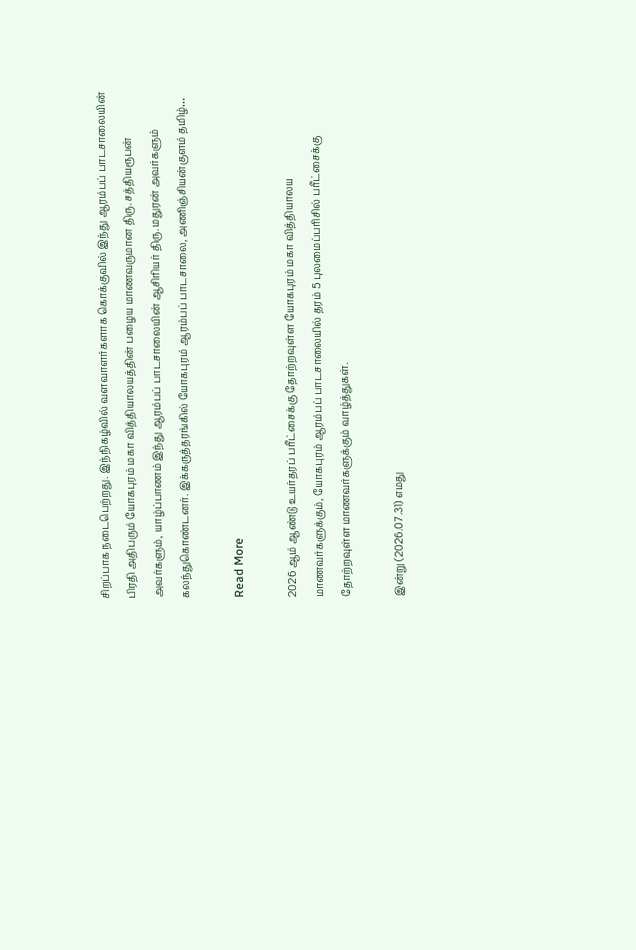சிறப்பாக நடைபெற்றது. இந்நிகழ்வில் வளவாளர்களாக கொக்குவில் இந்து ஆரம்பப் பாடசாலையின் பிரதி அதிபரும் யோகபுரம் மகா வித்தியாலயத்தின் பழைய மாணவருமான திரு. சத்தியரூபன் அவர்களும், யாழ்ப்பாணம் இந்து ஆரம்பப் பாடசாலையின் ஆசிரியர் திரு. மதுரன் அவர்களும் கலந்துகொண்டனர். இக்கருத்தரங்கில் யோகபுரம் ஆரம்பப் பாடசாலை, அணிஞ்சியன்குளம் தமிழ்…

Read More

2026 ஆம் ஆண்டு உயர்தரப் பரீட்சைக்கு தோற்றவுள்ள யோகபுரம் மகா வித்தியாலய மாணவர்களுக்கும், யோகபுரம் ஆரம்பப் பாடசாலையில் தரம் 5 புலமைப்பரிசில் பரீட்சைக்கு தோற்றவுள்ள மாணவர்களுக்கும் வாழ்த்துகள்.

இன்று (2026.07.31) எமது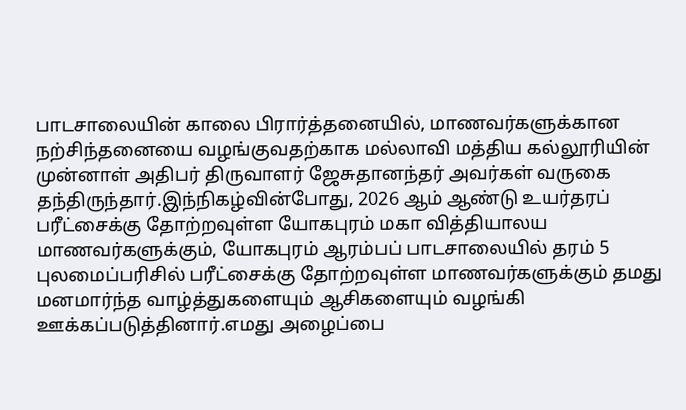பாடசாலையின் காலை பிரார்த்தனையில், மாணவர்களுக்கான நற்சிந்தனையை வழங்குவதற்காக மல்லாவி மத்திய கல்லூரியின் முன்னாள் அதிபர் திருவாளர் ஜேசுதானந்தர் அவர்கள் வருகை தந்திருந்தார்.இந்நிகழ்வின்போது, 2026 ஆம் ஆண்டு உயர்தரப் பரீட்சைக்கு தோற்றவுள்ள யோகபுரம் மகா வித்தியாலய மாணவர்களுக்கும், யோகபுரம் ஆரம்பப் பாடசாலையில் தரம் 5 புலமைப்பரிசில் பரீட்சைக்கு தோற்றவுள்ள மாணவர்களுக்கும் தமது மனமார்ந்த வாழ்த்துகளையும் ஆசிகளையும் வழங்கி ஊக்கப்படுத்தினார்.எமது அழைப்பை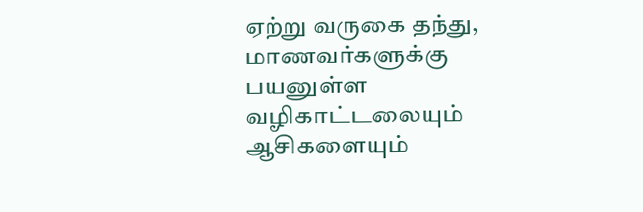ஏற்று வருகை தந்து, மாணவர்களுக்கு பயனுள்ள வழிகாட்டலையும் ஆசிகளையும்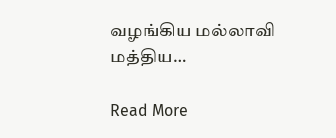வழங்கிய மல்லாவி மத்திய…

Read More